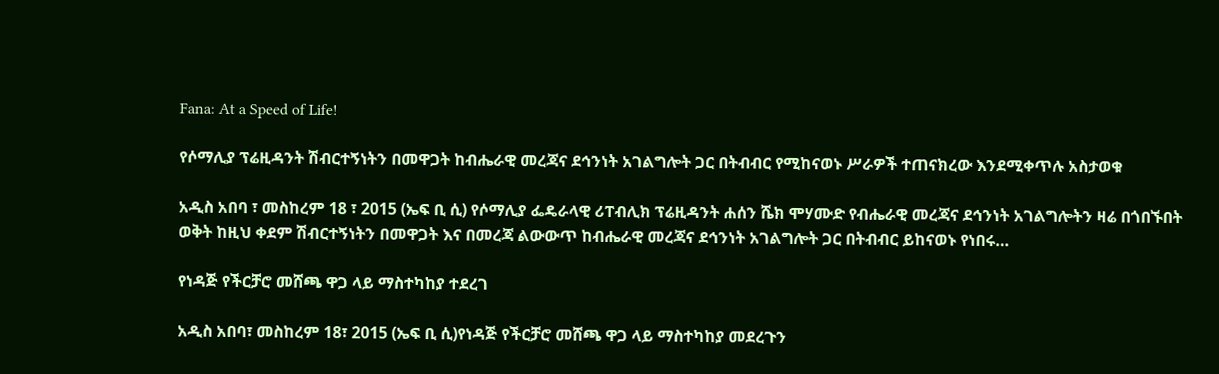Fana: At a Speed of Life!

የሶማሊያ ፕሬዚዳንት ሽብርተኝነትን በመዋጋት ከብሔራዊ መረጃና ደኅንነት አገልግሎት ጋር በትብብር የሚከናወኑ ሥራዎች ተጠናክረው እንደሚቀጥሉ አስታወቁ

አዲስ አበባ ፣ መስከረም 18 ፣ 2015 (ኤፍ ቢ ሲ) የሶማሊያ ፌዴራላዊ ሪፐብሊክ ፕሬዚዳንት ሐሰን ሼክ ሞሃሙድ የብሔራዊ መረጃና ደኅንነት አገልግሎትን ዛሬ በጎበኙበት ወቅት ከዚህ ቀደም ሽብርተኝነትን በመዋጋት እና በመረጃ ልውውጥ ከብሔራዊ መረጃና ደኅንነት አገልግሎት ጋር በትብብር ይከናወኑ የነበሩ…

የነዳጅ የችርቻሮ መሸጫ ዋጋ ላይ ማስተካከያ ተደረገ

አዲስ አበባ፣ መስከረም 18፣ 2015 (ኤፍ ቢ ሲ)የነዳጅ የችርቻሮ መሸጫ ዋጋ ላይ ማስተካከያ መደረጉን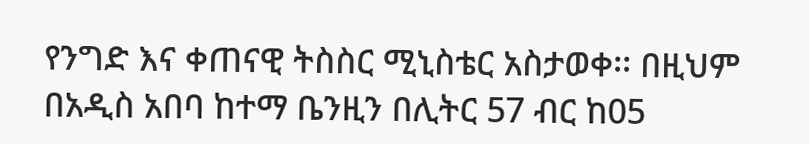የንግድ እና ቀጠናዊ ትስስር ሚኒስቴር አስታወቀ፡፡ በዚህም በአዲስ አበባ ከተማ ቤንዚን በሊትር 57 ብር ከ05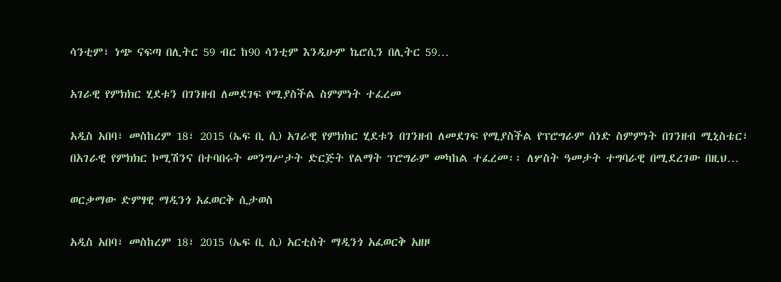ሳንቲም፣ ነጭ ናፍጣ በሊትር 59 ብር ከ90 ሳንቲም እንዲሁም ኬሮሲን በሊትር 59…

አገራዊ የምክክር ሂደቱን በገንዘብ ለመደገፍ የሚያስችል ስምምነት ተፈረመ

አዲስ አበባ፣ መስከረም 18፣ 2015 (ኤፍ ቢ ሲ) አገራዊ የምክክር ሂደቱን በገንዘብ ለመደገፍ የሚያስችል የፕሮግራም ሰነድ ስምምነት በገንዘብ ሚኒስቴር፣ በአገራዊ የምክክር ኮሚሽንና በተባበሩት መንግሥታት ድርጅት የልማት ፕሮግራም መካከል ተፈረመ፡፡ ለሦስት ዓመታት ተግባራዊ በሚደረገው በዚህ…

ወርቃማው ድምፃዊ ማዲንጎ አፈወርቅ ሲታወስ

አዲስ አበባ፣ መስከረም 18፣ 2015 (ኤፍ ቢ ሲ) አርቲስት ማዲንጎ አፈወርቅ አዘዞ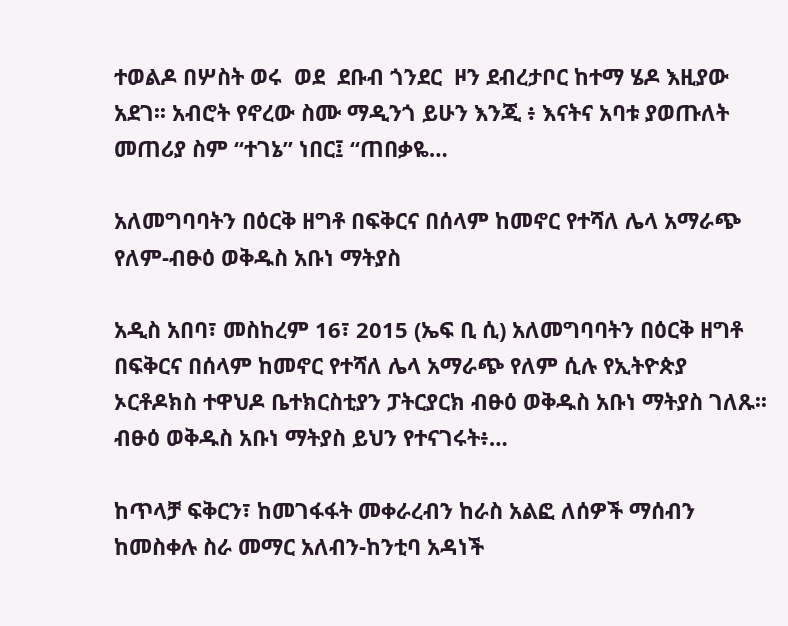ተወልዶ በሦስት ወሩ  ወደ  ደቡብ ጎንደር  ዞን ደብረታቦር ከተማ ሄዶ እዚያው አደገ፡፡ አብሮት የኖረው ስሙ ማዲንጎ ይሁን እንጂ ፥ እናትና አባቱ ያወጡለት መጠሪያ ስም “ተገኔ” ነበር፤ “ጠበቃዬ…

አለመግባባትን በዕርቅ ዘግቶ በፍቅርና በሰላም ከመኖር የተሻለ ሌላ አማራጭ የለም-ብፁዕ ወቅዱስ አቡነ ማትያስ

አዲስ አበባ፣ መስከረም 16፣ 2015 (ኤፍ ቢ ሲ) አለመግባባትን በዕርቅ ዘግቶ በፍቅርና በሰላም ከመኖር የተሻለ ሌላ አማራጭ የለም ሲሉ የኢትዮጵያ ኦርቶዶክስ ተዋህዶ ቤተክርስቲያን ፓትርያርክ ብፁዕ ወቅዱስ አቡነ ማትያስ ገለጹ፡፡ ብፁዕ ወቅዱስ አቡነ ማትያስ ይህን የተናገሩት፥…

ከጥላቻ ፍቅርን፣ ከመገፋፋት መቀራረብን ከራስ አልፎ ለሰዎች ማሰብን ከመስቀሉ ስራ መማር አለብን-ከንቲባ አዳነች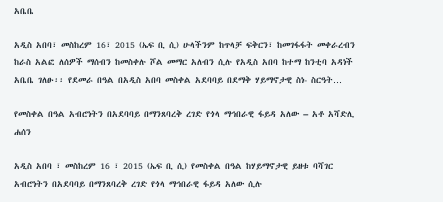አቤቤ

አዲስ አበባ፣ መስከረም 16፣ 2015 (ኤፍ ቢ ሲ) ሁላችንም ከጥላቻ ፍቅርን፣ ከመገፋፋት መቀራረብን ከራስ አልፎ ለሰዎች ማሰብን ከመስቀሉ ሾል መማር አለብን ሲሉ የአዲስ አበባ ከተማ ከንቲባ አዳነች አቤቤ ገለፁ፡፡ የደመራ በዓል በአዲስ አበባ መስቀል አደባባይ በደማቅ ሃይማኖታዊ ስነ- ስርዓት…

የመስቀል በዓል አብሮነትን በአደባባይ በማንጸባረቅ ረገድ የጎላ ማኅበራዊ ፋይዳ አለው – አቶ አሻድሊ ሐሰን

አዲስ አበባ ፣ መስከረም 16 ፣ 2015 (ኤፍ ቢ ሲ) የመስቀል በዓል ከሃይማኖታዊ ይዘቱ ባሻገር አብሮነትን በአደባባይ በማንጸባረቅ ረገድ የጎላ ማኅበራዊ ፋይዳ አለው ሲሉ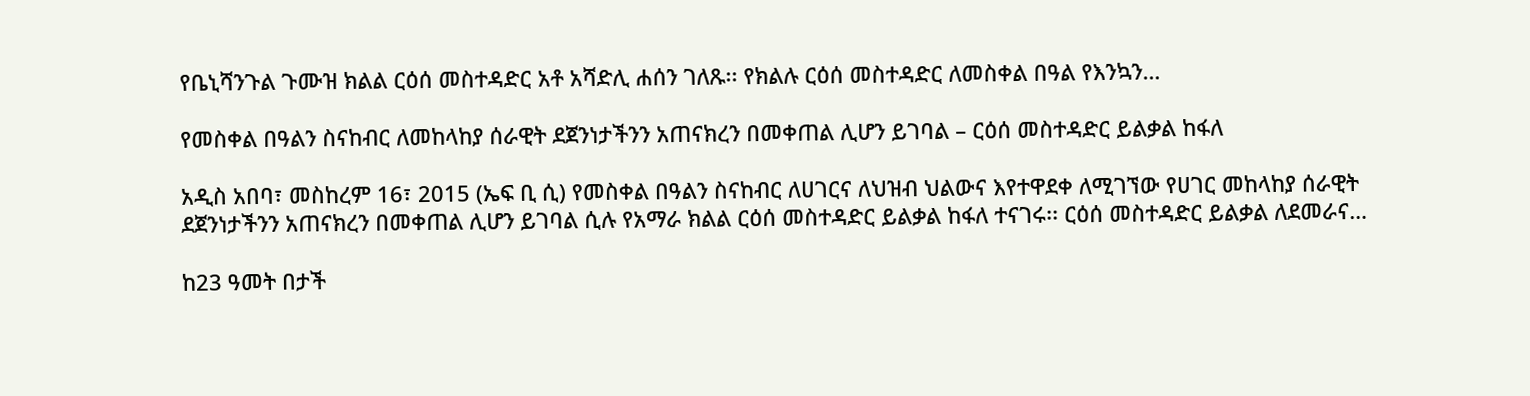የቤኒሻንጉል ጉሙዝ ክልል ርዕሰ መስተዳድር አቶ አሻድሊ ሐሰን ገለጹ፡፡ የክልሉ ርዕሰ መስተዳድር ለመስቀል በዓል የእንኳን…

የመስቀል በዓልን ስናከብር ለመከላከያ ሰራዊት ደጀንነታችንን አጠናክረን በመቀጠል ሊሆን ይገባል – ርዕሰ መስተዳድር ይልቃል ከፋለ

አዲስ አበባ፣ መስከረም 16፣ 2015 (ኤፍ ቢ ሲ) የመስቀል በዓልን ስናከብር ለሀገርና ለህዝብ ህልውና እየተዋደቀ ለሚገኘው የሀገር መከላከያ ሰራዊት ደጀንነታችንን አጠናክረን በመቀጠል ሊሆን ይገባል ሲሉ የአማራ ክልል ርዕሰ መስተዳድር ይልቃል ከፋለ ተናገሩ፡፡ ርዕሰ መስተዳድር ይልቃል ለደመራና…

ከ23 ዓመት በታች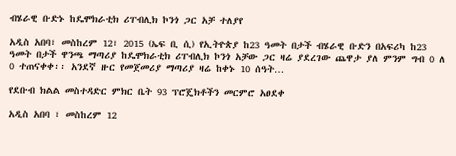ብሄራዊ ቡድኑ ከዴሞክራቲክ ሪፐብሊክ ኮንጎ ጋር አቻ ተለያየ

አዲስ አበባ፣ መስከረም 12፣ 2015 (ኤፍ ቢ ሲ) የኢትዮጵያ ከ23 ዓመት በታች ብሄራዊ ቡድን በአፍሪካ ከ23 ዓመት በታች ዋንጫ ማጣሪያ ከዴሞክራቲክ ሪፐብሊክ ኮንጎ አቻው ጋር ዛሬ ያደረገው ጨዋታ ያለ ምንም ግብ 0 ለ 0 ተጠናቀቀ፡፡ አንደኛ ዙር የመጀመሪያ ማጣሪያ ዛሬ ከቀኑ 10 ሰዓት…

የደቡብ ክልል መስተዳድር ምክር ቤት 93 ፕሮጄክቶችን መርምሮ አፀደቀ

አዲስ አበባ ፣ መስከረም 12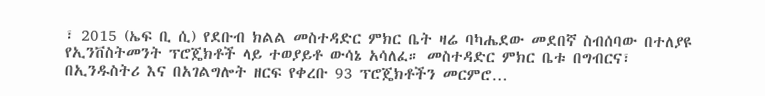፣ 2015 (ኤፍ ቢ ሲ) የደቡብ ክልል መስተዳድር ምክር ቤት ዛሬ ባካሔደው መደበኛ ስብሰባው በተለያዩ የኢንቨስትመንት ፕሮጄክቶች ላይ ተወያይቶ ውሳኔ አሳለፈ። መስተዳድር ምክር ቤቱ በግብርና፣ በኢንዱስትሪ እና በአገልግሎት ዘርፍ የቀረቡ 93 ፕሮጄክቶችን መርምሮ…